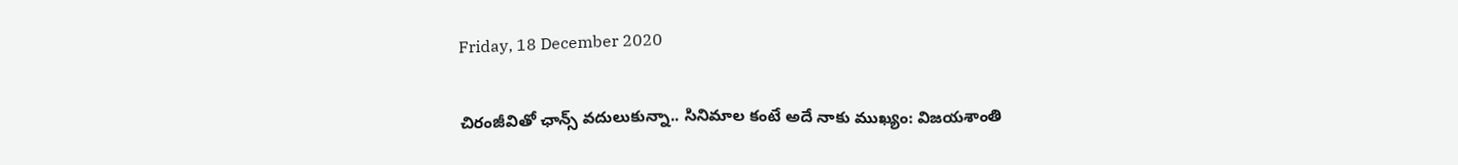Friday, 18 December 2020

చిరంజీవితో ఛాన్స్ వదులుకున్నా.. సినిమాల కంటే అదే నాకు ముఖ్యం: విజయశాంతి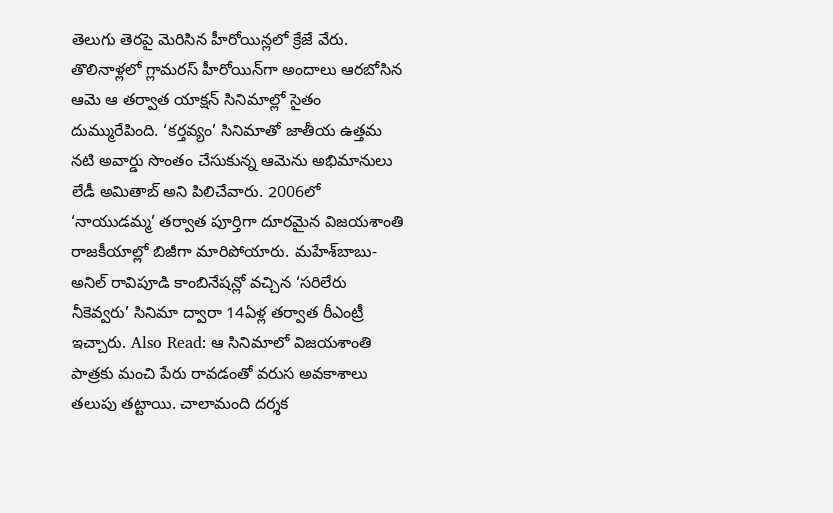తెలుగు తెరపై మెరిసిన హీరోయిన్లలో క్రేజే వేరు. తొలినాళ్లలో గ్లామరస్ హీరోయిన్‌గా అందాలు ఆరబోసిన ఆమె ఆ తర్వాత యాక్షన్ సినిమాల్లో సైతం దుమ్మురేపింది. ‘కర్తవ్యం’ సినిమాతో జాతీయ ఉత్తమ నటి అవార్డు సొంతం చేసుకున్న ఆమెను అభిమానులు లేడీ అమితాబ్‌ అని పిలిచేవారు. 2006లో ‘నాయుడమ్మ’ తర్వాత పూర్తిగా దూరమైన విజయశాంతి రాజకీయాల్లో బిజీగా మారిపోయారు. మహేశ్‌బాబు-అనిల్ రావిపూడి కాంబినేషన్లో వచ్చిన ‘సరిలేరు నీకెవ్వరు’ సినిమా ద్వారా 14ఏళ్ల తర్వాత రీఎంట్రీ ఇచ్చారు. Also Read: ఆ సినిమాలో విజయశాంతి పాత్రకు మంచి పేరు రావడంతో వరుస అవకాశాలు తలుపు తట్టాయి. చాలామంది దర్శక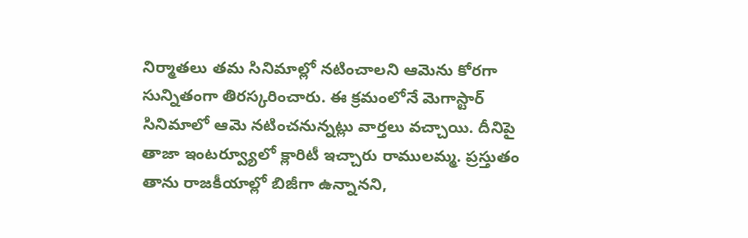నిర్మాతలు తమ సినిమాల్లో నటించాలని ఆమెను కోరగా సున్నితంగా తిరస్కరించారు. ఈ క్రమంలోనే మెగాస్టార్ సినిమాలో ఆమె నటించనున్నట్లు వార్తలు వచ్చాయి. దీనిపై తాజా ఇంటర్వ్యూలో క్లారిటీ ఇచ్చారు రాములమ్మ. ప్రస్తుతం తాను రాజకీయాల్లో బిజీగా ఉన్నానని,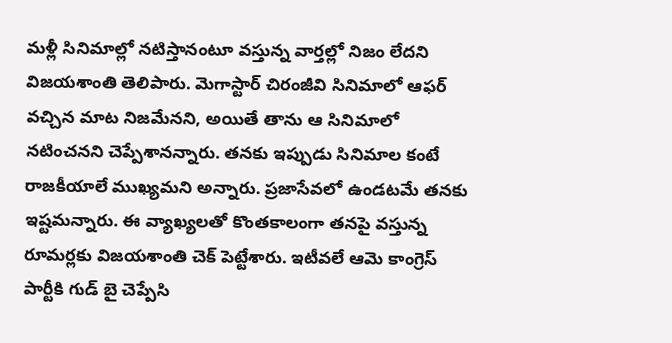మళ్లీ సినిమాల్లో నటిస్తానంటూ వస్తున్న వార్తల్లో నిజం లేదని విజయశాంతి తెలిపారు. మెగాస్టార్ చిరంజీవి సినిమాలో ఆఫర్ వచ్చిన మాట నిజమేనని, అయితే తాను ఆ సినిమాలో నటించనని చెప్పేశానన్నారు. తనకు ఇప్పుడు సినిమాల కంటే రాజకీయాలే ముఖ్యమని అన్నారు. ప్రజాసేవలో ఉండటమే తనకు ఇష్టమన్నారు. ఈ వ్యాఖ్యలతో కొంతకాలంగా తనపై వస్తున్న రూమర్లకు విజయశాంతి చెక్ పెట్టేశారు. ఇటీవలే ఆమె కాంగ్రెస్ పార్టీకి గుడ్ బై చెప్పేసి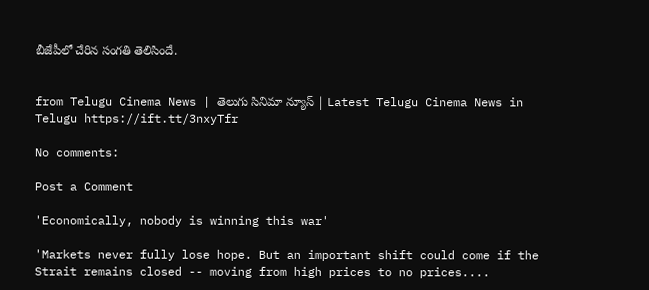బీజేపీలో చేరిన సంగతి తెలిసిందే.


from Telugu Cinema News | తెలుగు సినిమా న్యూస్ | Latest Telugu Cinema News in Telugu https://ift.tt/3nxyTfr

No comments:

Post a Comment

'Economically, nobody is winning this war'

'Markets never fully lose hope. But an important shift could come if the Strait remains closed -- moving from high prices to no prices....